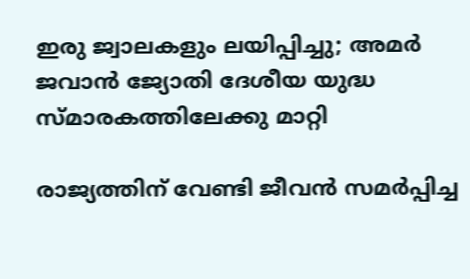ഇരു ജ്വാലകളും ലയിപ്പിച്ചു; അമര്‍ ജവാന്‍ ജ്യോതി ദേശീയ യുദ്ധ സ്മാരകത്തിലേക്കു മാറ്റി

രാജ്യത്തിന് വേണ്ടി ജീവന്‍ സമര്‍പ്പിച്ച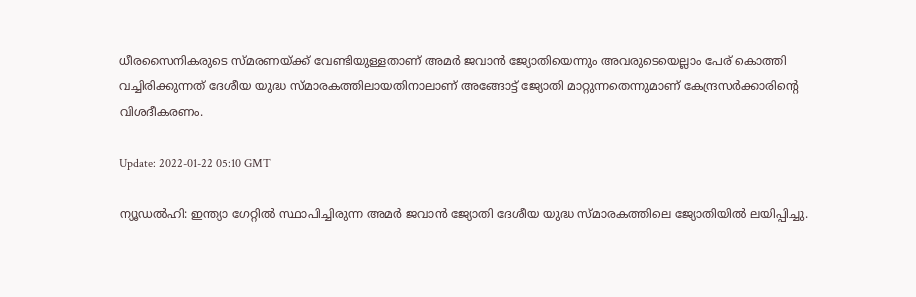ധീരസൈനികരുടെ സ്മരണയ്ക്ക് വേണ്ടിയുള്ളതാണ് അമര്‍ ജവാന്‍ ജ്യോതിയെന്നും അവരുടെയെല്ലാം പേര് കൊത്തി വച്ചിരിക്കുന്നത് ദേശീയ യുദ്ധ സ്മാരകത്തിലായതിനാലാണ് അങ്ങോട്ട് ജ്യോതി മാറ്റുന്നതെന്നുമാണ് കേന്ദ്രസര്‍ക്കാരിന്റെ വിശദീകരണം.

Update: 2022-01-22 05:10 GMT

ന്യൂഡല്‍ഹി: ഇന്ത്യാ ഗേറ്റില്‍ സ്ഥാപിച്ചിരുന്ന അമര്‍ ജവാന്‍ ജ്യോതി ദേശീയ യുദ്ധ സ്മാരകത്തിലെ ജ്യോതിയില്‍ ലയിപ്പിച്ചു.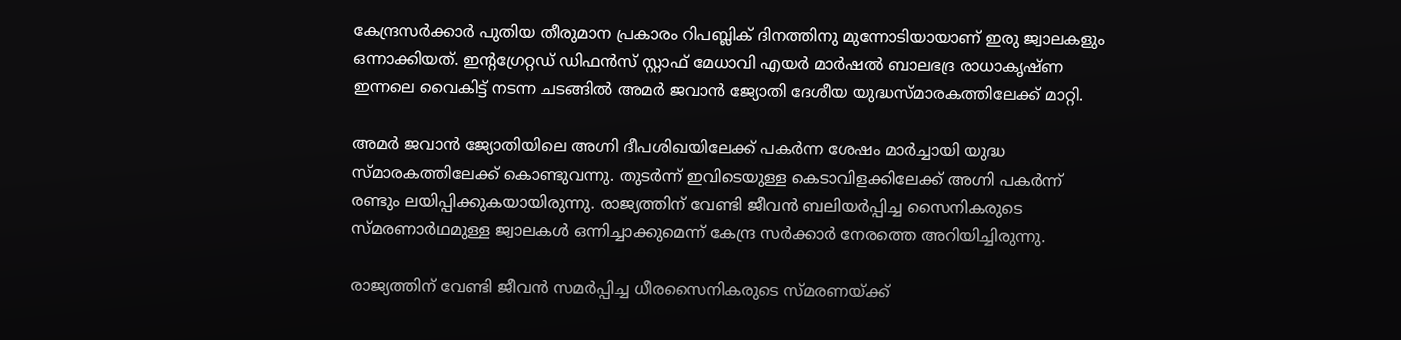കേന്ദ്രസര്‍ക്കാര്‍ പുതിയ തീരുമാന പ്രകാരം റിപബ്ലിക് ദിനത്തിനു മുന്നോടിയായാണ് ഇരു ജ്വാലകളും ഒന്നാക്കിയത്. ഇന്റഗ്രേറ്റഡ് ഡിഫന്‍സ് സ്റ്റാഫ് മേധാവി എയര്‍ മാര്‍ഷല്‍ ബാലഭദ്ര രാധാകൃഷ്ണ ഇന്നലെ വൈകിട്ട് നടന്ന ചടങ്ങില്‍ അമര്‍ ജവാന്‍ ജ്യോതി ദേശീയ യുദ്ധസ്മാരകത്തിലേക്ക് മാറ്റി.

അമര്‍ ജവാന്‍ ജ്യോതിയിലെ അഗ്നി ദീപശിഖയിലേക്ക് പകര്‍ന്ന ശേഷം മാര്‍ച്ചായി യുദ്ധ സ്മാരകത്തിലേക്ക് കൊണ്ടുവന്നു. തുടര്‍ന്ന് ഇവിടെയുള്ള കെടാവിളക്കിലേക്ക് അഗ്നി പകര്‍ന്ന് രണ്ടും ലയിപ്പിക്കുകയായിരുന്നു. രാജ്യത്തിന് വേണ്ടി ജീവന്‍ ബലിയര്‍പ്പിച്ച സൈനികരുടെ സ്മരണാര്‍ഥമുള്ള ജ്വാലകള്‍ ഒന്നിച്ചാക്കുമെന്ന് കേന്ദ്ര സര്‍ക്കാര്‍ നേരത്തെ അറിയിച്ചിരുന്നു.

രാജ്യത്തിന് വേണ്ടി ജീവന്‍ സമര്‍പ്പിച്ച ധീരസൈനികരുടെ സ്മരണയ്ക്ക്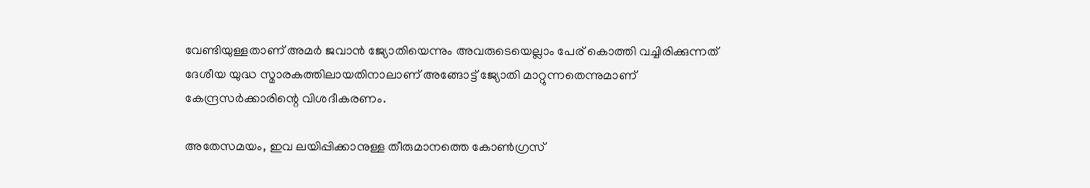വേണ്ടിയുള്ളതാണ് അമര്‍ ജവാന്‍ ജ്യോതിയെന്നും അവരുടെയെല്ലാം പേര് കൊത്തി വച്ചിരിക്കുന്നത് ദേശീയ യുദ്ധ സ്മാരകത്തിലായതിനാലാണ് അങ്ങോട്ട് ജ്യോതി മാറ്റുന്നതെന്നുമാണ് കേന്ദ്രസര്‍ക്കാരിന്റെ വിശദീകരണം.

അതേസമയം, ഇവ ലയിപ്പിക്കാനുള്ള തീരുമാനത്തെ കോണ്‍ഗ്രസ്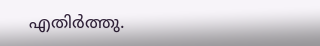എതിര്‍ത്തു.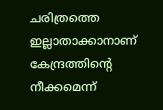ചരിത്രത്തെ ഇല്ലാതാക്കാനാണ് കേന്ദ്രത്തിന്റെ നീക്കമെന്ന്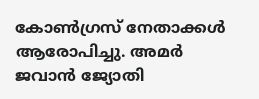കോണ്‍ഗ്രസ് നേതാക്കള്‍ ആരോപിച്ചു. അമര്‍ ജവാന്‍ ജ്യോതി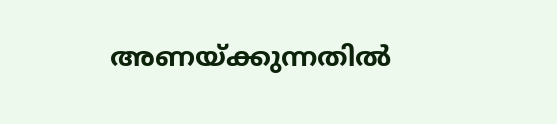അണയ്ക്കുന്നതില്‍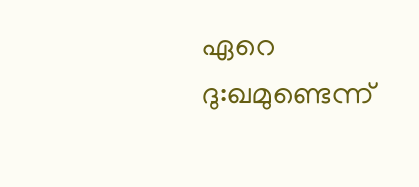ഏറെ ദു:ഖമുണ്ടെന്ന്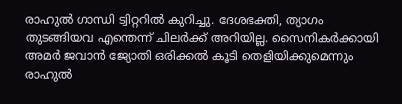രാഹുല്‍ ഗാന്ധി ട്വിറ്ററില്‍ കുറിച്ചു. ദേശഭക്തി, ത്യാഗം തുടങ്ങിയവ എന്തെന്ന് ചിലര്‍ക്ക് അറിയില്ല. സൈനികര്‍ക്കായി അമര്‍ ജവാന്‍ ജ്യോതി ഒരിക്കല്‍ കൂടി തെളിയിക്കുമെന്നും രാഹുല്‍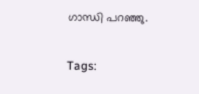ഗാന്ധി പറഞ്ഞു.

Tags: